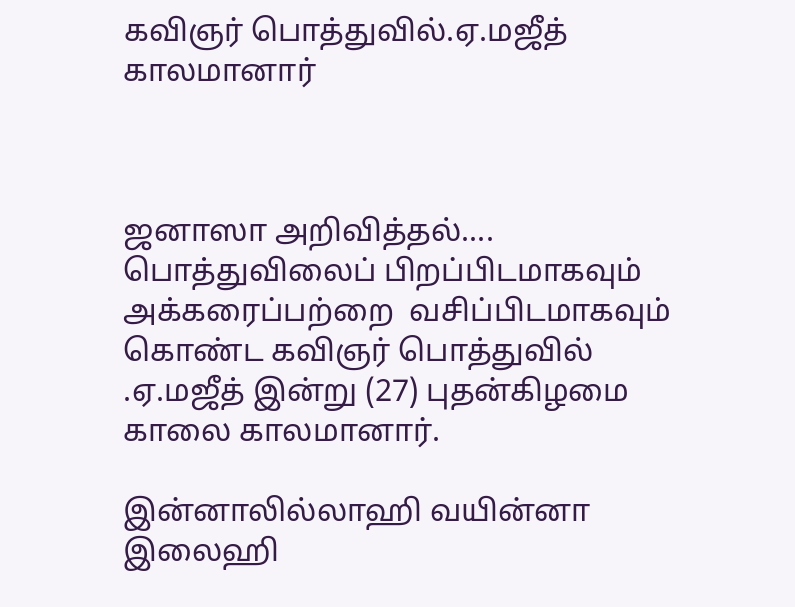கவிஞர் பொத்துவில்.ஏ.மஜீத் காலமானார்



ஜனாஸா அறிவித்தல்....
பொத்துவிலைப் பிறப்பிடமாகவும் அக்கரைப்பற்றை  வசிப்பிடமாகவும் கொண்ட கவிஞர் பொத்துவில் .ஏ.மஜீத் இன்று (27) புதன்கிழமை காலை காலமானார்.

இன்னாலில்லாஹி வயின்னா இலைஹி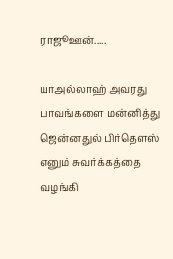ராஜூஊன்.....

யாஅல்லாஹ் அவரது பாவங்களை மன்னித்து ஜென்னதுல் பிர்தௌஸ் எனும் சுவர்க்கத்தை வழங்கி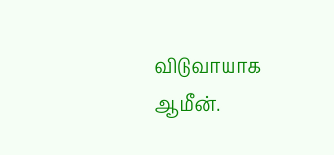விடுவாயாக ஆமீன்.